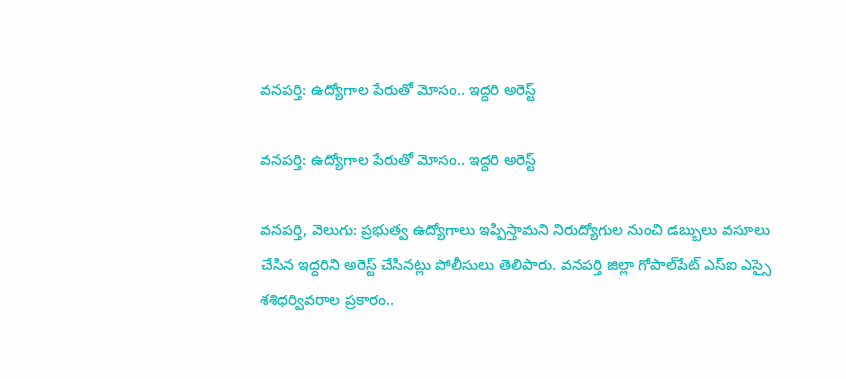వనపర్తి: ఉద్యోగాల పేరుతో మోసం.. ఇద్దరి అరెస్ట్

వనపర్తి: ఉద్యోగాల పేరుతో మోసం.. ఇద్దరి అరెస్ట్

వనపర్తి, వెలుగు: ప్రభుత్వ ఉద్యోగాలు ఇప్పిస్తామని నిరుద్యోగుల నుంచి డబ్బులు వసూలు చేసిన ఇద్దరిని అరెస్ట్‌‌‌‌‌‌‌‌ చేసినట్లు పోలీసులు తెలిపారు. వనపర్తి జిల్లా గోపాల్‌‌‌‌‌‌‌‌పేట్ ఎస్‌‌‌‌‌‌‌‌ఐ ఎస్సై శశిధర్వివరాల ప్రకారం..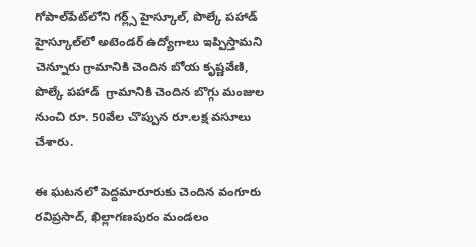గోపాల్‌‌‌‌‌‌‌‌పేట్‌‌‌‌‌‌‌‌లోని గర్ల్స్‌‌‌‌‌‌‌‌ హైస్కూల్‌‌‌‌‌‌‌‌, పొల్కే పహాడ్ హైస్కూల్‌‌‌‌‌‌‌‌లో అటెండర్ ఉద్యోగాలు ఇప్పిస్తామని చెన్నూరు గ్రామానికి చెందిన బోయ కృష్ణవేణి, పొల్కే పహాడ్  గ్రామానికి చెందిన బొగ్గు మంజుల నుంచి రూ. 50వేల చొప్పున రూ.లక్ష వసూలు చేశారు.

ఈ ఘటనలో పెద్దమారూరుకు చెందిన వంగూరు రవిప్రసాద్‌‌‌‌‌‌‌‌, ఖిల్లాగణపురం మండలం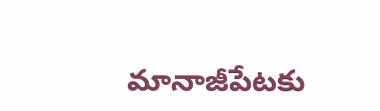మానాజీపేటకు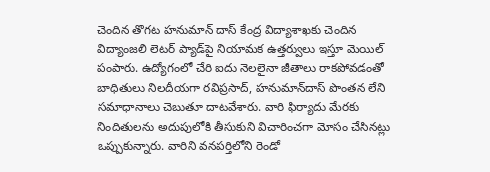చెందిన తొగట హనుమాన్‌‌‌‌‌‌‌‌ దాస్‌‌‌‌‌‌‌‌ కేంద్ర విద్యాశాఖకు చెందిన విద్యాంజలి లెటర్ ప్యాడ్‌‌‌‌‌‌‌‌పై నియామక ఉత్తర్వులు ఇస్తూ మెయిల్ పంపారు. ఉద్యోగంలో చేరి ఐదు నెలలైనా జీతాలు రాకపోవడంతో బాధితులు నిలదీయగా రవిప్రసాద్‌‌‌‌‌‌‌‌, హనుమాన్‌‌‌‌‌‌‌‌దాస్‌‌‌‌‌‌‌‌ పొంతన లేని సమాధానాలు చెబుతూ దాటవేశారు. వారి ఫిర్యాదు మేరకు నిందితులను అదుపులోకి తీసుకుని విచారించగా మోసం చేసినట్లు ఒప్పుకున్నారు. వారిని వనపర్తిలోని రెండో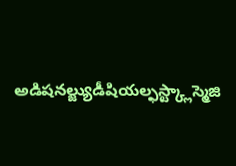అడిషనల్జ్యుడీషియల్ఫస్ట్క్లాస్మెజి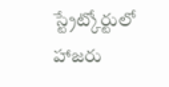స్ట్రేట్కోర్టులో హాజరు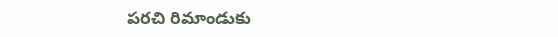పరచి రిమాండుకు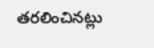తరలించినట్లు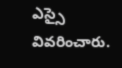ఎస్సై వివరించారు.